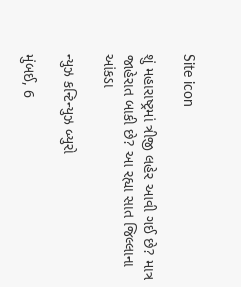Site icon

શું મહારાષ્ટ્રમાં ત્રીજી લહેર આવી ગઈ છે? માત્ર જાહેરાત બાકી છે? આ રહ્યા સાત જિલ્લાના આંકડા

ન્યુઝ કન્ટિન્યુઝ બ્યુરો

મુંબઈ, 6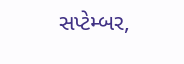સપ્ટેમ્બર,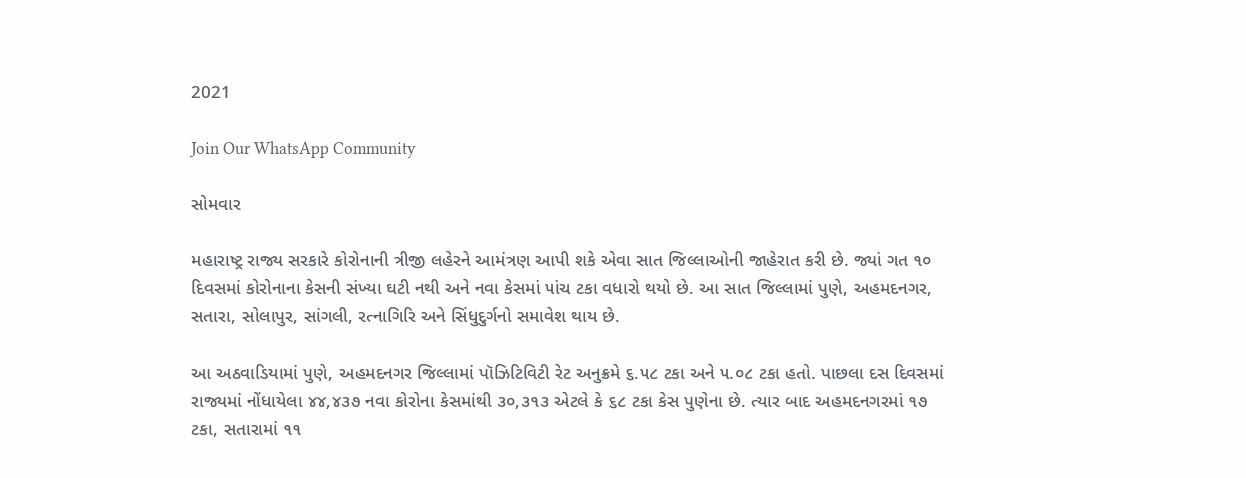2021

Join Our WhatsApp Community

સોમવાર

મહારાષ્ટ્ર રાજ્ય સરકારે કોરોનાની ત્રીજી લહેરને આમંત્રણ આપી શકે એવા સાત જિલ્લાઓની જાહેરાત કરી છે. જ્યાં ગત ૧૦ દિવસમાં કોરોનાના કેસની સંખ્યા ઘટી નથી અને નવા કેસમાં ૫ાંચ ટકા વધારો થયો છે. આ સાત જિલ્લામાં પુણે, અહમદનગર, સતારા, સોલાપુર, સાંગલી, રત્નાગિરિ અને સિંધુદુર્ગનો સમાવેશ થાય છે.

આ અઠવાડિયામાં પુણે, અહમદનગર જિલ્લામાં પૉઝિટિવિટી રેટ અનુક્રમે ૬.૫૮ ટકા અને ૫.૦૮ ટકા હતો. પાછલા દસ દિવસમાં રાજ્યમાં નોંધાયેલા ૪૪,૪૩૭ નવા કોરોના કેસમાંથી ૩૦,૩૧૩ એટલે કે ૬૮ ટકા કેસ પુણેના છે. ત્યાર બાદ અહમદનગરમાં ૧૭ ટકા, સતારામાં ૧૧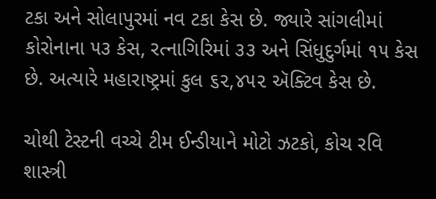ટકા અને સોલાપુરમાં નવ ટકા કેસ છે. જ્યારે સાંગલીમાં કોરોનાના ૫૩ કેસ, રત્નાગિરિમાં ૩૩ અને સિંધુદુર્ગમાં ૧૫ કેસ છે. અત્યારે મહારાષ્ટ્રમાં કુલ ૬૨,૪૫૨ ઍક્ટિવ કેસ છે.

ચોથી ટેસ્ટની વચ્ચે ટીમ ઈન્ડીયાને મોટો ઝટકો, કોચ રવિ શાસ્ત્રી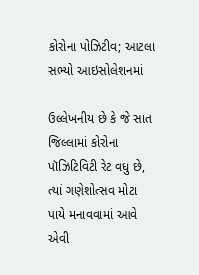કોરોના પોઝિટીવ; આટલા સભ્યો આઇસોલેશનમાં

ઉલ્લેખનીય છે કે જે સાત જિલ્લામાં કોરોના પૉઝિટિવિટી રેટ વધુ છે, ત્યાં ગણેશોત્સવ મોટા પાયે મનાવવામાં આવે એવી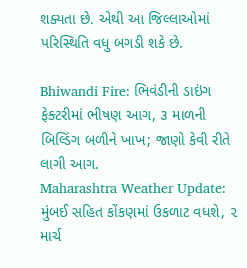શક્યતા છે. એથી આ જિલ્લાઓમાં પરિસ્થિતિ વધુ બગડી શકે છે.

Bhiwandi Fire: ભિવંડીની ડાઇંગ ફેક્ટરીમાં ભીષણ આગ, ૩ માળની બિલ્ડિંગ બળીને ખાખ; જાણો કેવી રીતે લાગી આગ.
Maharashtra Weather Update: મુંબઈ સહિત કોંકણમાં ઉકળાટ વધશે, ૨ માર્ચ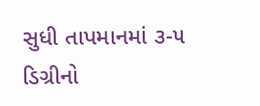સુધી તાપમાનમાં ૩-૫ ડિગ્રીનો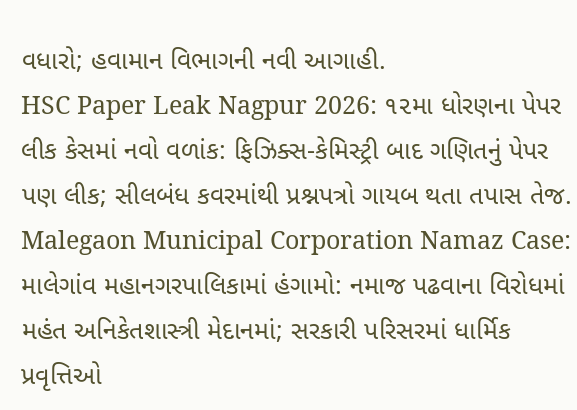વધારો; હવામાન વિભાગની નવી આગાહી.
HSC Paper Leak Nagpur 2026: ૧૨મા ધોરણના પેપર લીક કેસમાં નવો વળાંક: ફિઝિક્સ-કેમિસ્ટ્રી બાદ ગણિતનું પેપર પણ લીક; સીલબંધ કવરમાંથી પ્રશ્નપત્રો ગાયબ થતા તપાસ તેજ.
Malegaon Municipal Corporation Namaz Case: માલેગાંવ મહાનગરપાલિકામાં હંગામો: નમાજ પઢવાના વિરોધમાં મહંત અનિકેતશાસ્ત્રી મેદાનમાં; સરકારી પરિસરમાં ધાર્મિક પ્રવૃત્તિઓ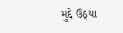મુદ્દે ઉઠ્યા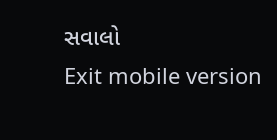સવાલો
Exit mobile version